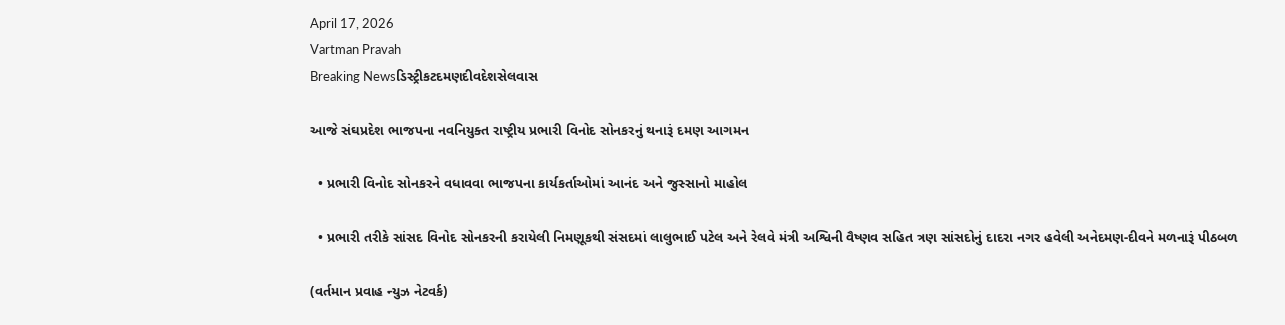April 17, 2026
Vartman Pravah
Breaking Newsડિસ્ટ્રીકટદમણદીવદેશસેલવાસ

આજે સંઘપ્રદેશ ભાજપના નવનિયુક્‍ત રાષ્‍ટ્રીય પ્રભારી વિનોદ સોનકરનું થનારૂં દમણ આગમન

  • પ્રભારી વિનોદ સોનકરને વધાવવા ભાજપના કાર્યકર્તાઓમાં આનંદ અને જુસ્‍સાનો માહોલ

  • પ્રભારી તરીકે સાંસદ વિનોદ સોનકરની કરાયેલી નિમણૂકથી સંસદમાં લાલુભાઈ પટેલ અને રેલવે મંત્રી અશ્વિની વૈષ્‍ણવ સહિત ત્રણ સાંસદોનું દાદરા નગર હવેલી અનેદમણ-દીવને મળનારૂં પીઠબળ

(વર્તમાન પ્રવાહ ન્‍યુઝ નેટવર્ક)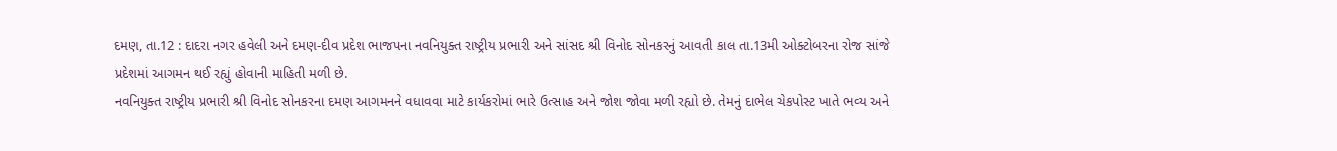દમણ, તા.12 : દાદરા નગર હવેલી અને દમણ-દીવ પ્રદેશ ભાજપના નવનિયુક્‍ત રાષ્‍ટ્રીય પ્રભારી અને સાંસદ શ્રી વિનોદ સોનકરનું આવતી કાલ તા.13મી ઓક્‍ટોબરના રોજ સાંજે પ્રદેશમાં આગમન થઈ રહ્યું હોવાની માહિતી મળી છે.
નવનિયુક્‍ત રાષ્‍ટ્રીય પ્રભારી શ્રી વિનોદ સોનકરના દમણ આગમનને વધાવવા માટે કાર્યકરોમાં ભારે ઉત્‍સાહ અને જોશ જોવા મળી રહ્યો છે. તેમનું દાભેલ ચેકપોસ્‍ટ ખાતે ભવ્‍ય અને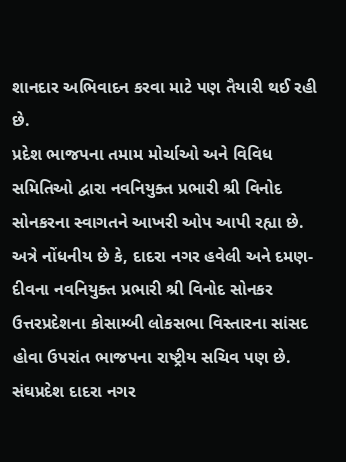શાનદાર અભિવાદન કરવા માટે પણ તૈયારી થઈ રહી છે.
પ્રદેશ ભાજપના તમામ મોર્ચાઓ અને વિવિધ સમિતિઓ દ્વારા નવનિયુક્‍ત પ્રભારી શ્રી વિનોદ સોનકરના સ્‍વાગતને આખરી ઓપ આપી રહ્યા છે.
અત્રે નોંધનીય છે કે, દાદરા નગર હવેલી અને દમણ-દીવના નવનિયુક્‍ત પ્રભારી શ્રી વિનોદ સોનકર ઉત્તરપ્રદેશના કોસામ્‍બી લોકસભા વિસ્‍તારના સાંસદ હોવા ઉપરાંત ભાજપના રાષ્‍ટ્રીય સચિવ પણ છે.
સંઘપ્રદેશ દાદરા નગર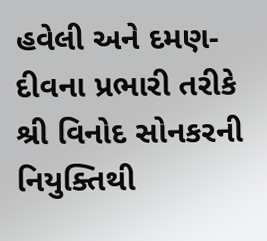હવેલી અને દમણ-દીવના પ્રભારી તરીકે શ્રી વિનોદ સોનકરની નિયુક્‍તિથી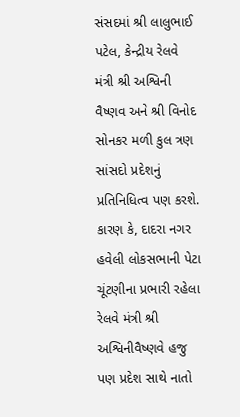સંસદમાં શ્રી લાલુભાઈ પટેલ, કેન્‍દ્રીય રેલવે મંત્રી શ્રી અશ્વિની વૈષ્‍ણવ અને શ્રી વિનોદ સોનકર મળી કુલ ત્રણ સાંસદો પ્રદેશનું પ્રતિનિધિત્‍વ પણ કરશે. કારણ કે, દાદરા નગર હવેલી લોકસભાની પેટા ચૂંટણીના પ્રભારી રહેલા રેલવે મંત્રી શ્રી અશ્વિનીવૈષ્‍ણવે હજુ પણ પ્રદેશ સાથે નાતો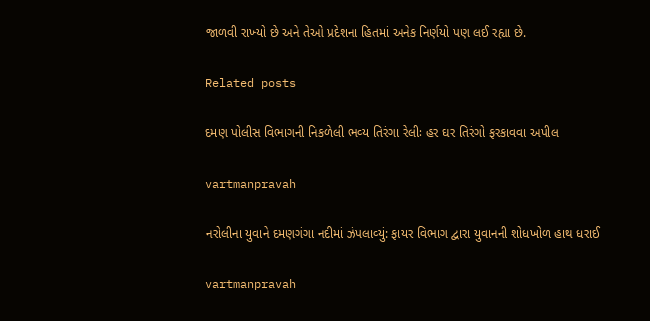જાળવી રાખ્‍યો છે અને તેઓ પ્રદેશના હિતમાં અનેક નિર્ણયો પણ લઈ રહ્યા છે.

Related posts

દમણ પોલીસ વિભાગની નિકળેલી ભવ્‍ય તિરંગા રેલીઃ હર ઘર તિરંગો ફરકાવવા અપીલ

vartmanpravah

નરોલીના યુવાને દમણગંગા નદીમાં ઝંપલાવ્‍યું: ફાયર વિભાગ દ્વારા યુવાનની શોધખોળ હાથ ધરાઈ

vartmanpravah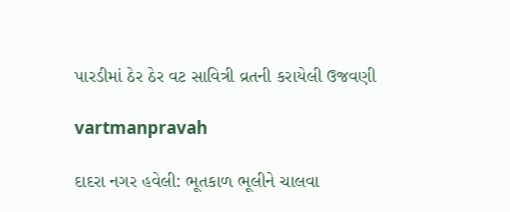પારડીમાં ઠેર ઠેર વટ સાવિત્રી વ્રતની કરાયેલી ઉજવણી

vartmanpravah

દાદરા નગર હવેલી: ભૂતકાળ ભૂલીને ચાલવા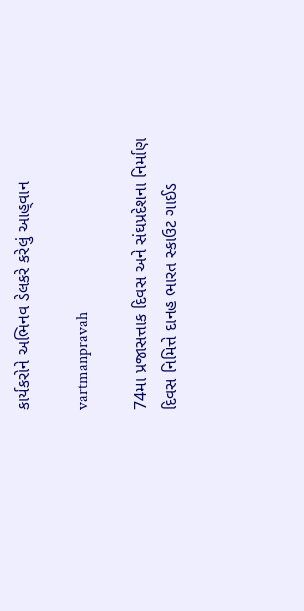કાર્યકરોને અભિનવ ડેલકરે કરેલું આહ્‌વાન

vartmanpravah

74મા પ્રજાસત્તાક દિવસ અને સંઘપ્રદેશના નિર્માણ દિવસ નિમિત્તે દાનહ ભારત સ્‍કાઉટ ગાઈડ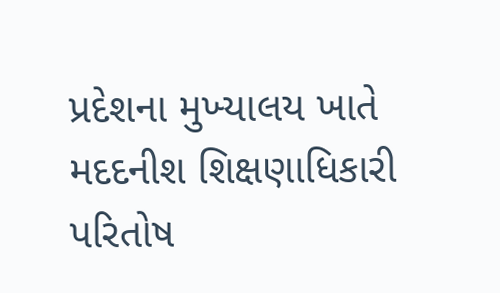પ્રદેશના મુખ્‍યાલય ખાતે મદદનીશ શિક્ષણાધિકારી પરિતોષ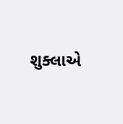શુક્‍લાએ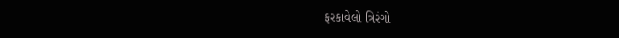ફરકાવેલો ત્રિરંગો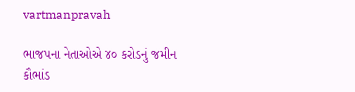vartmanpravah

ભાજપના નેતાઓએ ૪૦ કરોડનું જમીન કૌભાંડ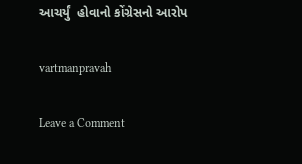આચર્યું  હોવાનો કોંગ્રેસનો આરોપ

vartmanpravah

Leave a Comment